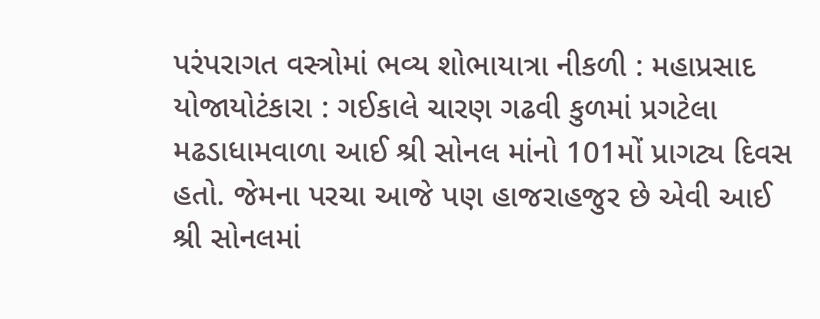પરંપરાગત વસ્ત્રોમાં ભવ્ય શોભાયાત્રા નીકળી : મહાપ્રસાદ યોજાયોટંકારા : ગઈકાલે ચારણ ગઢવી કુળમાં પ્રગટેલા મઢડાધામવાળા આઈ શ્રી સોનલ માંનો 101મોં પ્રાગટ્ય દિવસ હતો. જેમના પરચા આજે પણ હાજરાહજુર છે એવી આઈ શ્રી સોનલમાં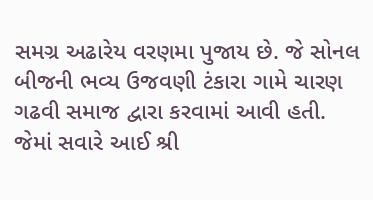સમગ્ર અઢારેય વરણમા પુજાય છે. જે સોનલ બીજની ભવ્ય ઉજવણી ટંકારા ગામે ચારણ ગઢવી સમાજ દ્વારા કરવામાં આવી હતી. જેમાં સવારે આઈ શ્રી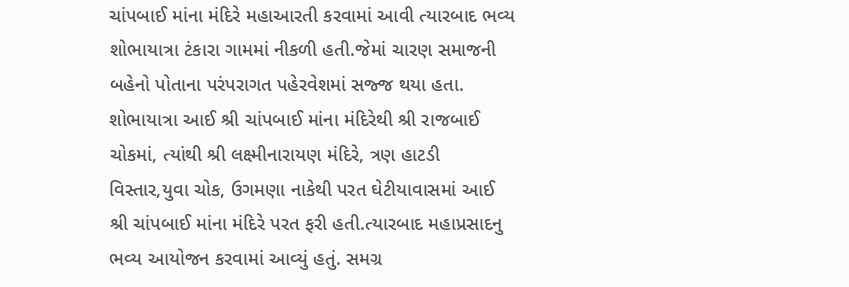ચાંપબાઈ માંના મંદિરે મહાઆરતી કરવામાં આવી ત્યારબાદ ભવ્ય શોભાયાત્રા ટંકારા ગામમાં નીકળી હતી.જેમાં ચારણ સમાજની બહેનો પોતાના પરંપરાગત પહેરવેશમાં સજ્જ થયા હતા. શોભાયાત્રા આઈ શ્રી ચાંપબાઈ માંના મંદિરેથી શ્રી રાજબાઈ ચોકમાં, ત્યાંથી શ્રી લક્ષ્મીનારાયણ મંદિરે, ત્રણ હાટડી વિસ્તાર,યુવા ચોક, ઉગમણા નાકેથી પરત ઘેટીયાવાસમાં આઈ શ્રી ચાંપબાઈ માંના મંદિરે પરત ફરી હતી.ત્યારબાદ મહાપ્રસાદનુ ભવ્ય આયોજન કરવામાં આવ્યું હતું. સમગ્ર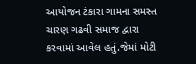આયોજન ટંકારા ગામના સમસ્ત ચારણ ગઢવી સમાજ દ્વારા કરવામાં આવેલ હતું.જેમાં મોટી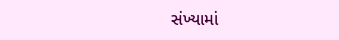સંખ્યામાં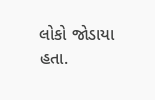લોકો જોડાયા હતા.